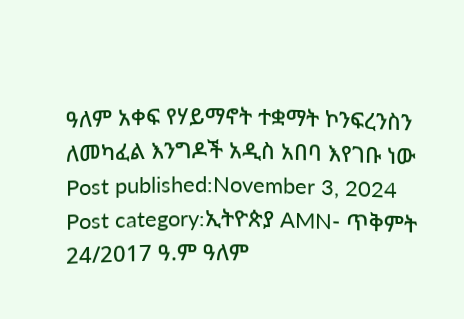ዓለም አቀፍ የሃይማኖት ተቋማት ኮንፍረንስን ለመካፈል እንግዶች አዲስ አበባ እየገቡ ነው Post published:November 3, 2024 Post category:ኢትዮጵያ AMN- ጥቅምት 24/2017 ዓ.ም ዓለም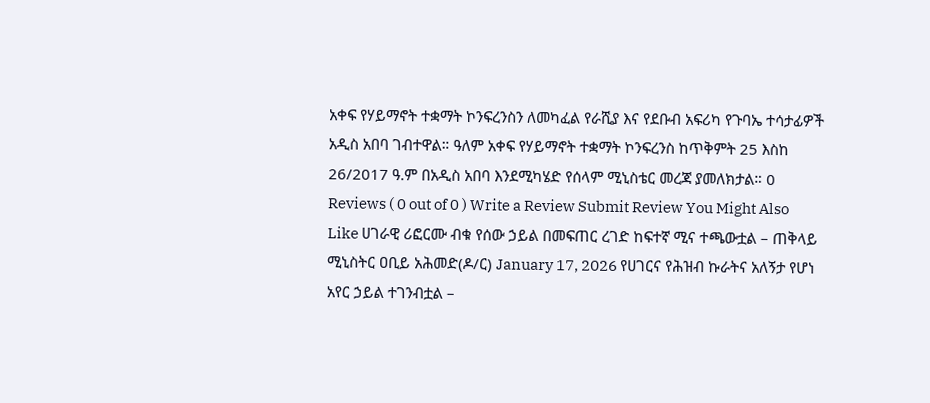አቀፍ የሃይማኖት ተቋማት ኮንፍረንስን ለመካፈል የራሺያ እና የደቡብ አፍሪካ የጉባኤ ተሳታፊዎች አዲስ አበባ ገብተዋል። ዓለም አቀፍ የሃይማኖት ተቋማት ኮንፍረንስ ከጥቅምት 25 እስከ 26/2017 ዓ.ም በአዲስ አበባ እንደሚካሄድ የሰላም ሚኒስቴር መረጃ ያመለክታል። 0 Reviews ( 0 out of 0 ) Write a Review Submit Review You Might Also Like ሀገራዊ ሪፎርሙ ብቁ የሰው ኃይል በመፍጠር ረገድ ከፍተኛ ሚና ተጫውቷል – ጠቅላይ ሚኒስትር ዐቢይ አሕመድ(ዶ/ር) January 17, 2026 የሀገርና የሕዝብ ኩራትና አለኝታ የሆነ አየር ኃይል ተገንብቷል –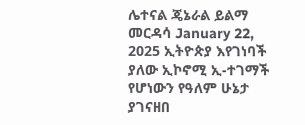ሌተናል ጄኔራል ይልማ መርዳሳ January 22, 2025 ኢትዮጵያ እየገነባች ያለው ኢኮኖሚ ኢ-ተገማች የሆነውን የዓለም ሁኔታ ያገናዘበ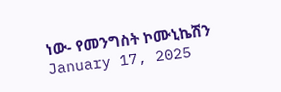ነው- የመንግስት ኮሙኒኬሽን January 17, 2025